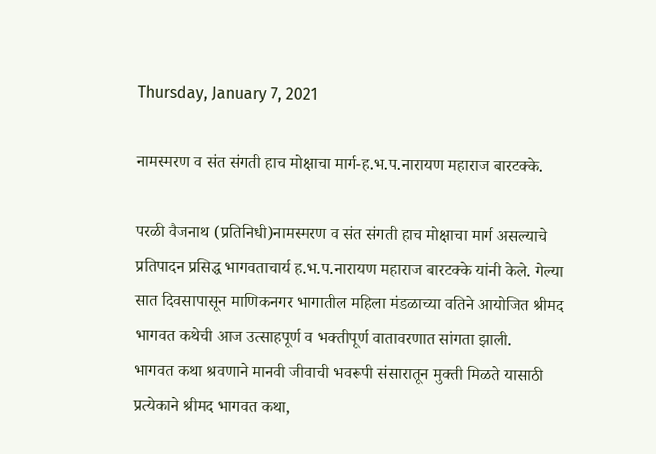Thursday, January 7, 2021

नामस्मरण व संत संगती हाच मोक्षाचा मार्ग-ह.भ.प.नारायण महाराज बारटक्के.

परळी वैजनाथ (प्रतिनिधी)नामस्मरण व संत संगती हाच मोक्षाचा मार्ग असल्याचे प्रतिपादन प्रसिद्ध भागवताचार्य ह.भ.प.नारायण महाराज बारटक्के यांनी केले. गेल्या सात दिवसापासून माणिकनगर भागातील महिला मंडळाच्या वतिने आयोजित श्रीमद भागवत कथेची आज उत्साहपूर्ण व भक्तीपूर्ण वातावरणात सांगता झाली.
भागवत कथा श्रवणाने मानवी जीवाची भवरूपी संसारातून मुक्ती मिळते यासाठी प्रत्येकाने श्रीमद भागवत कथा,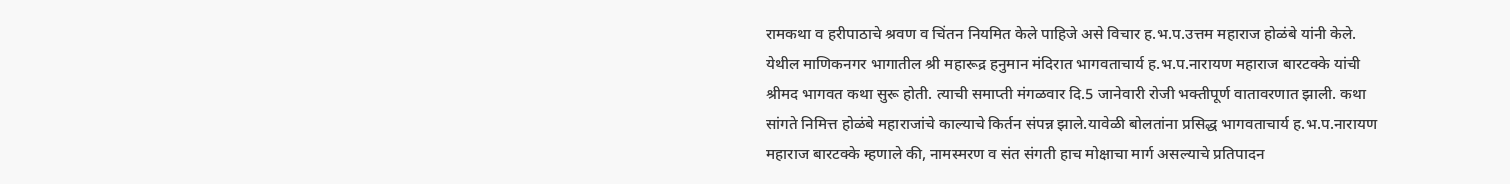रामकथा व हरीपाठाचे श्रवण व चिंतन नियमित केले पाहिजे असे विचार ह.भ.प.उत्तम महाराज होळंबे यांनी केले.
येथील माणिकनगर भागातील श्री महारूद्र हनुमान मंदिरात भागवताचार्य ह.भ.प.नारायण महाराज बारटक्के यांची श्रीमद भागवत कथा सुरू होती. त्याची समाप्ती मंगळवार दि.5 जानेवारी रोजी भक्तीपूर्ण वातावरणात झाली. कथा सांगते निमित्त होळंबे महाराजांचे काल्याचे किर्तन संपन्न झाले.यावेळी बोलतांना प्रसिद्ध भागवताचार्य ह.भ.प.नारायण महाराज बारटक्के म्हणाले की, नामस्मरण व संत संगती हाच मोक्षाचा मार्ग असल्याचे प्रतिपादन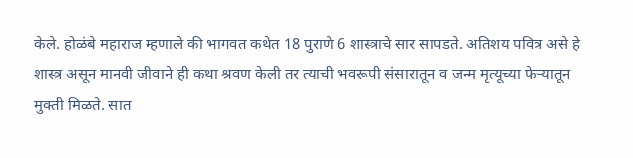केले. होळंबे महाराज म्हणाले की भागवत कथेत 18 पुराणे 6 शास्त्राचे सार सापडते. अतिशय पवित्र असे हे शास्त्र असून मानवी जीवाने ही कथा श्रवण केली तर त्याची भवरूपी संसारातून व जन्म मृत्यूच्या फेर्‍यातून मुक्ती मिळते. सात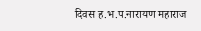दिवस ह.भ.प.नारायण महाराज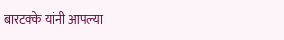बारटक्के यांनी आपल्या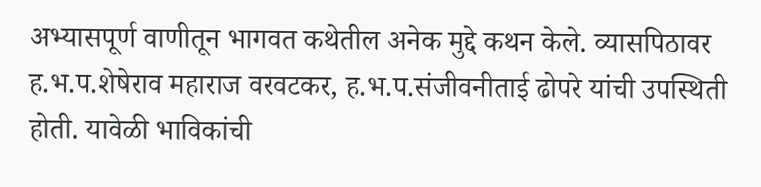अभ्यासपूर्ण वाणीतून भागवत कथेतील अनेक मुद्दे कथन केले. व्यासपिठावर ह.भ.प.शेषेराव महाराज वरवटकर, ह.भ.प.संजीवनीताई ढोपरे यांची उपस्थिती होती. यावेळी भाविकांची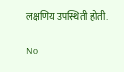लक्षणिय उपस्थिती होती.

No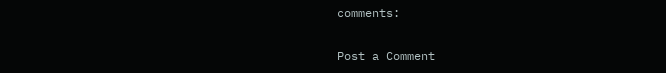comments:

Post a Comment